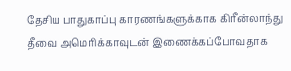தேசிய பாதுகாப்பு காரணங்களுக்காக கிரீன்லாந்து தீவை அமெரிக்காவுடன் இணைக்கப்போவதாக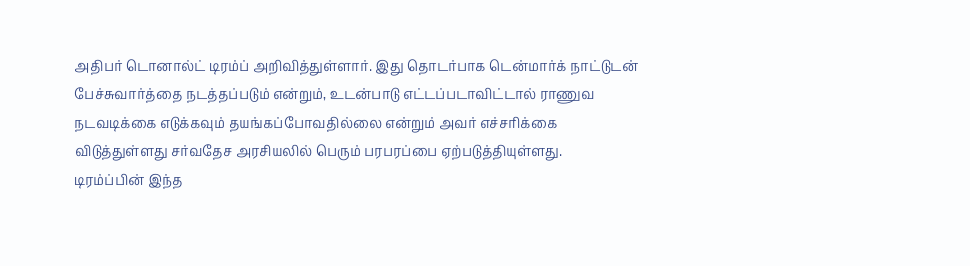அதிபர் டொனால்ட் டிரம்ப் அறிவித்துள்ளார். இது தொடர்பாக டென்மார்க் நாட்டுடன் பேச்சுவார்த்தை நடத்தப்படும் என்றும், உடன்பாடு எட்டப்படாவிட்டால் ராணுவ நடவடிக்கை எடுக்கவும் தயங்கப்போவதில்லை என்றும் அவர் எச்சரிக்கை விடுத்துள்ளது சர்வதேச அரசியலில் பெரும் பரபரப்பை ஏற்படுத்தியுள்ளது.
டிரம்ப்பின் இந்த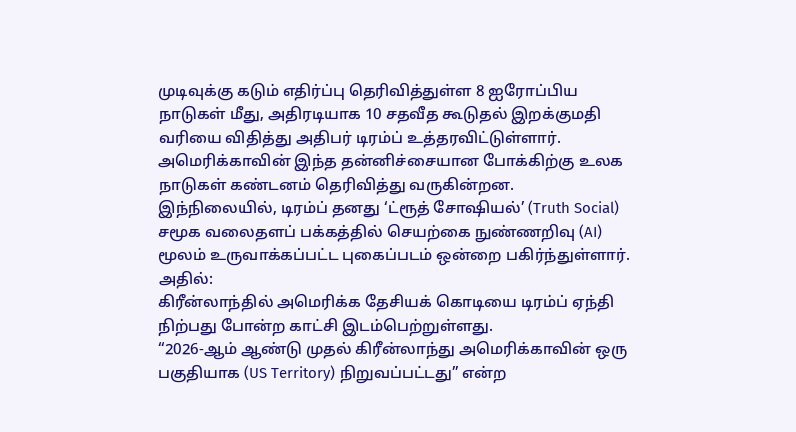முடிவுக்கு கடும் எதிர்ப்பு தெரிவித்துள்ள 8 ஐரோப்பிய நாடுகள் மீது, அதிரடியாக 10 சதவீத கூடுதல் இறக்குமதி வரியை விதித்து அதிபர் டிரம்ப் உத்தரவிட்டுள்ளார். அமெரிக்காவின் இந்த தன்னிச்சையான போக்கிற்கு உலக நாடுகள் கண்டனம் தெரிவித்து வருகின்றன.
இந்நிலையில், டிரம்ப் தனது ‘ட்ரூத் சோஷியல்’ (Truth Social) சமூக வலைதளப் பக்கத்தில் செயற்கை நுண்ணறிவு (AI) மூலம் உருவாக்கப்பட்ட புகைப்படம் ஒன்றை பகிர்ந்துள்ளார். அதில்:
கிரீன்லாந்தில் அமெரிக்க தேசியக் கொடியை டிரம்ப் ஏந்தி நிற்பது போன்ற காட்சி இடம்பெற்றுள்ளது.
“2026-ஆம் ஆண்டு முதல் கிரீன்லாந்து அமெரிக்காவின் ஒரு பகுதியாக (US Territory) நிறுவப்பட்டது” என்ற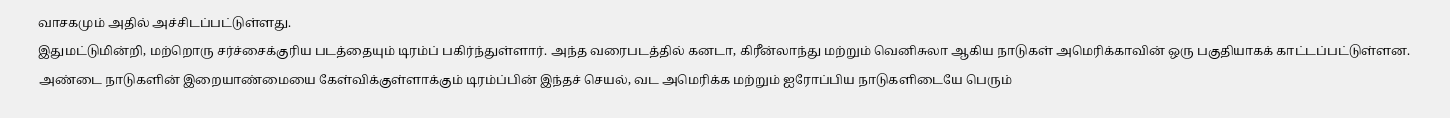வாசகமும் அதில் அச்சிடப்பட்டுள்ளது.
இதுமட்டுமின்றி, மற்றொரு சர்ச்சைக்குரிய படத்தையும் டிரம்ப் பகிர்ந்துள்ளார். அந்த வரைபடத்தில் கனடா, கிரீன்லாந்து மற்றும் வெனிசுலா ஆகிய நாடுகள் அமெரிக்காவின் ஒரு பகுதியாகக் காட்டப்பட்டுள்ளன. அண்டை நாடுகளின் இறையாண்மையை கேள்விக்குள்ளாக்கும் டிரம்ப்பின் இந்தச் செயல், வட அமெரிக்க மற்றும் ஐரோப்பிய நாடுகளிடையே பெரும்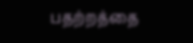பதற்றத்தை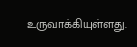உருவாக்கியுள்ளது.